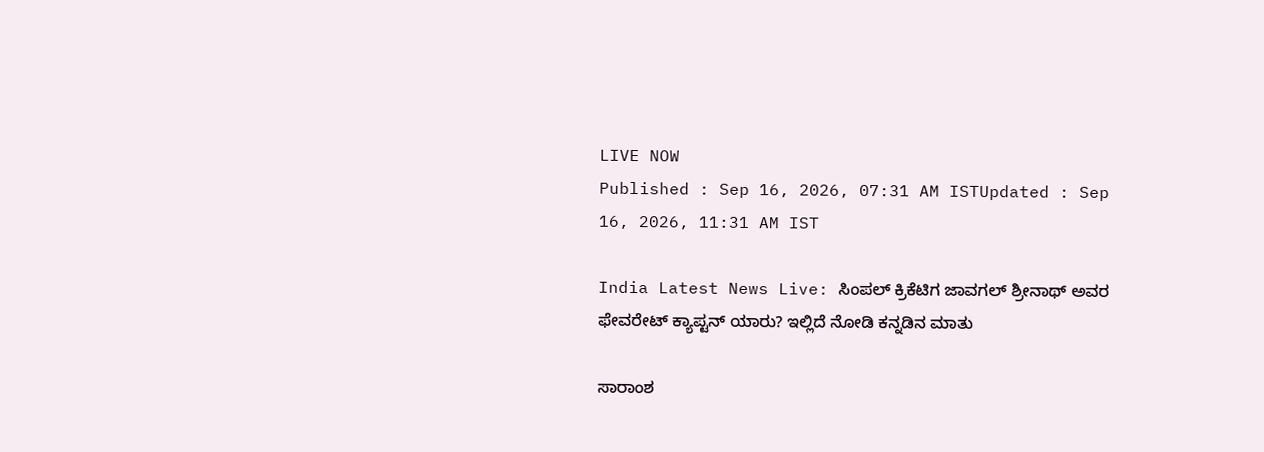LIVE NOW
Published : Sep 16, 2026, 07:31 AM ISTUpdated : Sep 16, 2026, 11:31 AM IST

India Latest News Live: ಸಿಂಪಲ್ ಕ್ರಿಕೆಟಿಗ ಜಾವಗಲ್ ಶ್ರೀನಾಥ್ ಅವರ ಫೇವರೇಟ್ ಕ್ಯಾಪ್ಟನ್ ಯಾರು? ಇಲ್ಲಿದೆ ನೋಡಿ ಕನ್ನಡಿನ ಮಾತು

ಸಾರಾಂಶ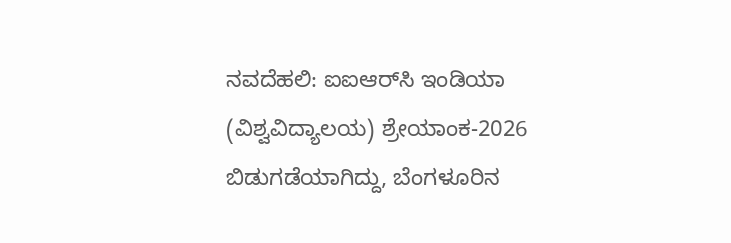ನವದೆಹಲಿ: ಐಐಆರ್‌ಸಿ ಇಂಡಿಯಾ (ವಿಶ್ವವಿದ್ಯಾಲಯ) ಶ್ರೇಯಾಂಕ-2026 ಬಿಡುಗಡೆಯಾಗಿದ್ದು, ಬೆಂಗಳೂರಿನ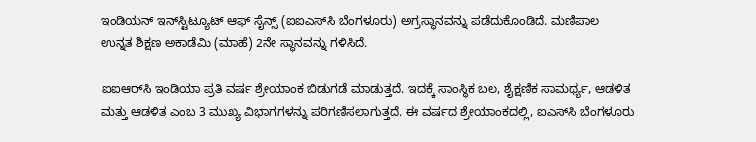ಇಂಡಿಯನ್ ಇನ್‌ಸ್ಟಿಟ್ಯೂಟ್ ಆಫ್ ಸೈನ್ಸ್ (ಐಐಎಸ್‌ಸಿ ಬೆಂಗಳೂರು) ಅಗ್ರಸ್ಥಾನವನ್ನು ಪಡೆದುಕೊಂಡಿದೆ. ಮಣಿಪಾಲ ಉನ್ನತ ಶಿಕ್ಷಣ ಅಕಾಡೆಮಿ (ಮಾಹೆ) 2ನೇ ಸ್ಥಾನವನ್ನು ಗಳಿಸಿದೆ.

ಐಐಆರ್‌ಸಿ ಇಂಡಿಯಾ ಪ್ರತಿ ವರ್ಷ ಶ್ರೇಯಾಂಕ ಬಿಡುಗಡೆ ಮಾಡುತ್ತದೆ. ಇದಕ್ಕೆ ಸಾಂಸ್ಥಿಕ ಬಲ, ಶೈಕ್ಷಣಿಕ ಸಾಮರ್ಥ್ಯ, ಆಡಳಿತ ಮತ್ತು ಆಡಳಿತ ಎಂಬ 3 ಮುಖ್ಯ ವಿಭಾಗಗಳನ್ನು ಪರಿಗಣಿಸಲಾಗುತ್ತದೆ. ಈ ವರ್ಷದ ಶ್ರೇಯಾಂಕದಲ್ಲಿ, ಐಎಸ್‌ಸಿ ಬೆಂಗಳೂರು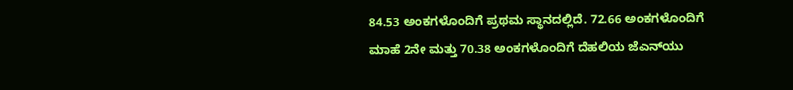84.53 ಅಂಕಗಳೊಂದಿಗೆ ಪ್ರಥಮ ಸ್ಥಾನದಲ್ಲಿದೆ. 72.66 ಅಂಕಗಳೊಂದಿಗೆ ಮಾಹೆ 2ನೇ ಮತ್ತು 70.38 ಅಂಕಗಳೊಂದಿಗೆ ದೆಹಲಿಯ ಜೆಎನ್‌ಯು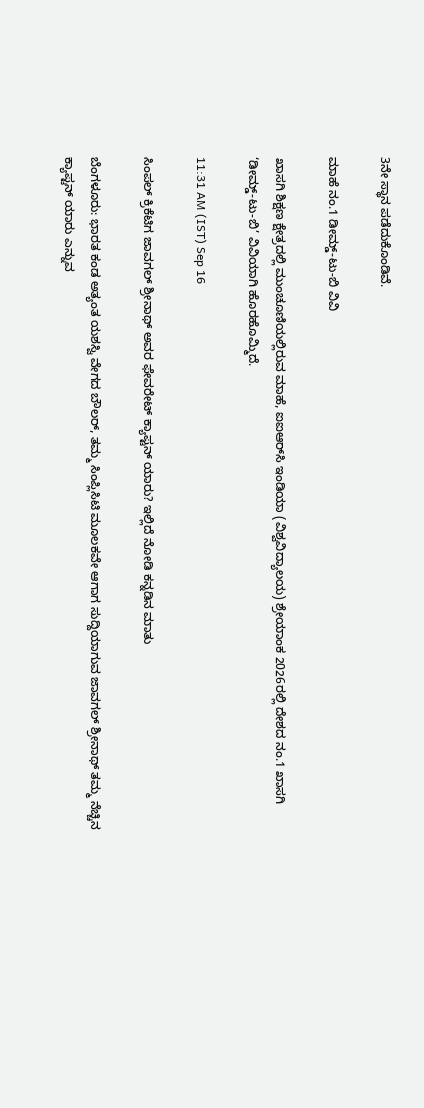3ನೇ ಸ್ಥಾನ ಪಡೆದುಕೊಂಡಿವೆ.

ಮಾಹೆ ನಂ.1 ಡೀಮ್ಡ್-ಟು-ಬಿ ವಿವಿ

ಖಾಸಗಿ ಶಿಕ್ಷಣ ಕ್ಷೇತ್ರದಲ್ಲಿ ಮುಂಚೂಣಿಯಲ್ಲಿರುವ ಮಾಹೆ, ಐಐಆರ್‌ಸಿ ಇಂಡಿಯಾ (ವಿಶ್ವವಿದ್ಯಾಲಯ) ಶ್ರೇಯಾಂಕ 2026ರಲ್ಲಿ ದೇಶದ ನಂ.1 ಖಾಸಗಿ ‘ಡೀಮ್ಡ್-ಟು-ಬಿ’ ವಿವಿಯಾಗಿ ಹೊರಹೊಮ್ಮಿದೆ.

11:31 AM (IST) Sep 16

ಸಿಂಪಲ್ ಕ್ರಿಕೆಟಿಗ ಜಾವಗಲ್ ಶ್ರೀನಾಥ್ ಅವರ ಫೇವರೇಟ್ ಕ್ಯಾಪ್ಟನ್ ಯಾರು? ಇಲ್ಲಿದೆ ನೋಡಿ ಕನ್ನಡಿನ ಮಾತು

ಬೆಂಗಳೂರು: ಭಾರತ ಕಂಡ ಅತ್ಯಂತ ಯಶಸ್ವಿ ವೇಗದ ಬೌಲರ್, ತಮ್ಮ ಸಿಂಪ್ಲಿಸಿಟಿ ಮೂಲಕವೇ ಆಗಾಗ ಸುದ್ದಿಯಾಗುವ ಜಾವಗಲ್ ಶ್ರೀನಾಥ್ ತಮ್ಮ ನೆಚ್ಚಿನ ಕ್ಯಾಪ್ಟನ್ ಯಾರು ಎನ್ನುವ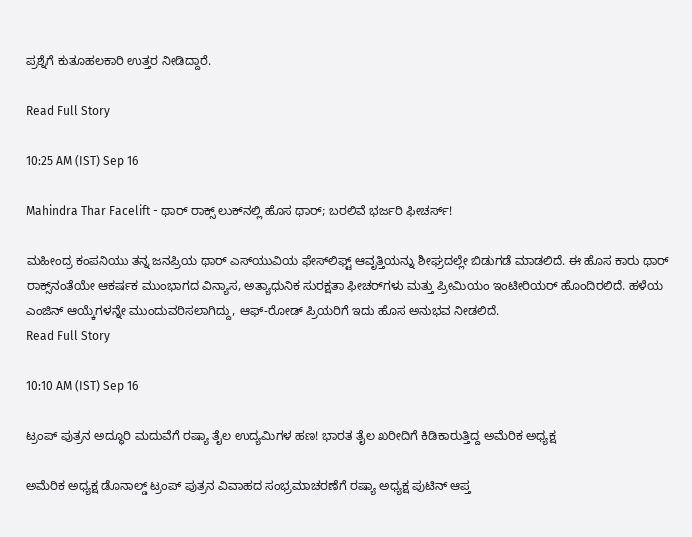ಪ್ರಶ್ನೆಗೆ ಕುತೂಹಲಕಾರಿ ಉತ್ತರ ನೀಡಿದ್ದಾರೆ.

Read Full Story

10:25 AM (IST) Sep 16

Mahindra Thar Facelift - ಥಾರ್‌ ರಾಕ್ಸ್‌ ಲುಕ್‌ನಲ್ಲಿ ಹೊಸ ಥಾರ್‌; ಬರಲಿವೆ ಭರ್ಜರಿ ಫೀಚರ್ಸ್‌!

ಮಹೀಂದ್ರ ಕಂಪನಿಯು ತನ್ನ ಜನಪ್ರಿಯ ಥಾರ್ ಎಸ್‌ಯುವಿಯ ಫೇಸ್‌ಲಿಫ್ಟ್ ಆವೃತ್ತಿಯನ್ನು ಶೀಘ್ರದಲ್ಲೇ ಬಿಡುಗಡೆ ಮಾಡಲಿದೆ. ಈ ಹೊಸ ಕಾರು ಥಾರ್ ರಾಕ್ಸ್‌ನಂತೆಯೇ ಆಕರ್ಷಕ ಮುಂಭಾಗದ ವಿನ್ಯಾಸ, ಅತ್ಯಾಧುನಿಕ ಸುರಕ್ಷತಾ ಫೀಚರ್‌ಗಳು ಮತ್ತು ಪ್ರೀಮಿಯಂ ಇಂಟೀರಿಯರ್ ಹೊಂದಿರಲಿದೆ. ಹಳೆಯ ಎಂಜಿನ್ ಆಯ್ಕೆಗಳನ್ನೇ ಮುಂದುವರಿಸಲಾಗಿದ್ದು, ಆಫ್-ರೋಡ್ ಪ್ರಿಯರಿಗೆ ಇದು ಹೊಸ ಅನುಭವ ನೀಡಲಿದೆ.
Read Full Story

10:10 AM (IST) Sep 16

ಟ್ರಂಪ್ ಪುತ್ರನ ಅದ್ಧೂರಿ ಮದುವೆಗೆ ರಷ್ಯಾ ತೈಲ ಉದ್ಯಮಿಗಳ ಹಣ! ಭಾರತ ತೈಲ ಖರೀದಿಗೆ ಕಿಡಿಕಾರುತ್ತಿದ್ದ ಅಮೆರಿಕ ಅಧ್ಯಕ್ಷ

ಅಮೆರಿಕ ಅಧ್ಯಕ್ಷ ಡೊನಾಲ್ಡ್ ಟ್ರಂಪ್ ಪುತ್ರನ ವಿವಾಹದ ಸಂಭ್ರಮಾಚರಣೆಗೆ ರಷ್ಯಾ ಅಧ್ಯಕ್ಷ ಪುಟಿನ್ ಆಪ್ತ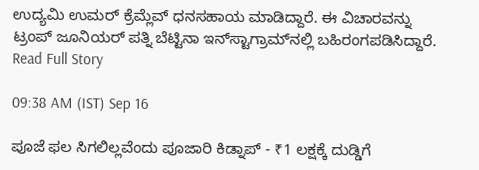ಉದ್ಯಮಿ ಉಮರ್ ಕ್ರೆಮ್ಲೆವ್ ಧನಸಹಾಯ ಮಾಡಿದ್ದಾರೆ. ಈ ವಿಚಾರವನ್ನು ಟ್ರಂಪ್ ಜೂನಿಯರ್ ಪತ್ನಿ ಬೆಟ್ಟಿನಾ ಇನ್‌ಸ್ಟಾಗ್ರಾಮ್‌ನಲ್ಲಿ ಬಹಿರಂಗಪಡಿಸಿದ್ದಾರೆ.
Read Full Story

09:38 AM (IST) Sep 16

ಪೂಜೆ ಫಲ ಸಿಗಲಿಲ್ಲವೆಂದು ಪೂಜಾರಿ ಕಿಡ್ನಾಪ್‌ - ₹1 ಲಕ್ಷಕ್ಕೆ ದುಡ್ಡಿಗೆ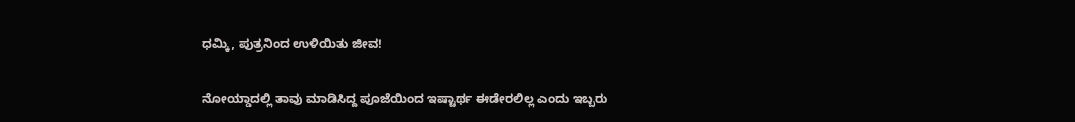ಧಮ್ಕಿ, ಪುತ್ರನಿಂದ ಉಳಿಯಿತು ಜೀವ!

ನೋಯ್ಡಾದಲ್ಲಿ ತಾವು ಮಾಡಿಸಿದ್ದ ಪೂಜೆಯಿಂದ ಇಷ್ಟಾರ್ಥ ಈಡೇರಲಿಲ್ಲ ಎಂದು ಇಬ್ಬರು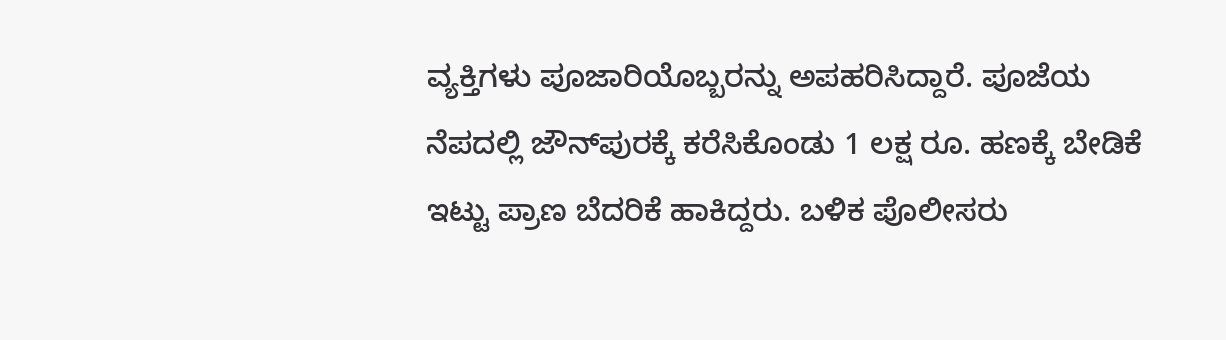ವ್ಯಕ್ತಿಗಳು ಪೂಜಾರಿಯೊಬ್ಬರನ್ನು ಅಪಹರಿಸಿದ್ದಾರೆ. ಪೂಜೆಯ ನೆಪದಲ್ಲಿ ಜೌನ್‌ಪುರಕ್ಕೆ ಕರೆಸಿಕೊಂಡು 1 ಲಕ್ಷ ರೂ. ಹಣಕ್ಕೆ ಬೇಡಿಕೆ ಇಟ್ಟು ಪ್ರಾಣ ಬೆದರಿಕೆ ಹಾಕಿದ್ದರು. ಬಳಿಕ ಪೊಲೀಸರು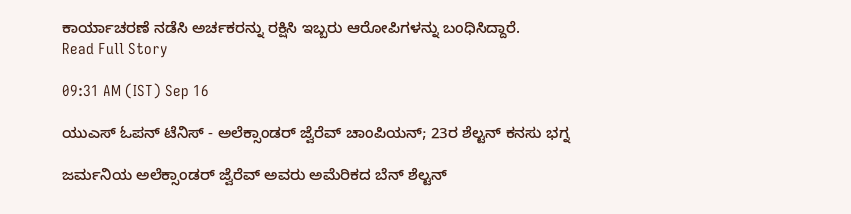ಕಾರ್ಯಾಚರಣೆ ನಡೆಸಿ ಅರ್ಚಕರನ್ನು ರಕ್ಷಿಸಿ ಇಬ್ಬರು ಆರೋಪಿಗಳನ್ನು ಬಂಧಿಸಿದ್ದಾರೆ.
Read Full Story

09:31 AM (IST) Sep 16

ಯುಎಸ್ ಓಪನ್ ಟೆನಿಸ್ - ಅಲೆಕ್ಸಾಂಡರ್ ಜ್ವೆರೆವ್ ಚಾಂಪಿಯನ್; 23ರ ಶೆಲ್ಟನ್‌ ಕನಸು ಭಗ್ನ

ಜರ್ಮನಿಯ ಅಲೆಕ್ಸಾಂಡರ್ ಜ್ವೆರೆವ್ ಅವರು ಅಮೆರಿಕದ ಬೆನ್ ಶೆಲ್ಟನ್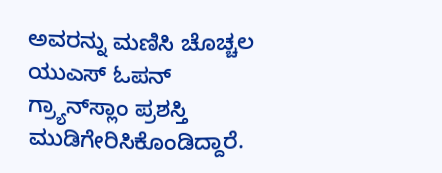ಅವರನ್ನು ಮಣಿಸಿ ಚೊಚ್ಚಲ ಯುಎಸ್ ಓಪನ್ ಗ್ರ್ಯಾನ್‌ಸ್ಲಾಂ ಪ್ರಶಸ್ತಿ ಮುಡಿಗೇರಿಸಿಕೊಂಡಿದ್ದಾರೆ.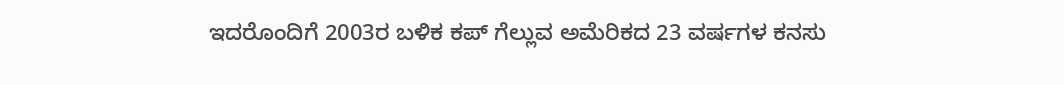ಇದರೊಂದಿಗೆ 2003ರ ಬಳಿಕ ಕಪ್ ಗೆಲ್ಲುವ ಅಮೆರಿಕದ 23 ವರ್ಷಗಳ ಕನಸು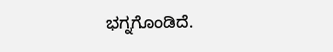ಭಗ್ನಗೊಂಡಿದೆ.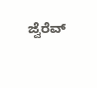ಜ್ವೆರೆವ್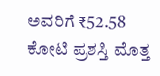ಅವರಿಗೆ ₹52.58 ಕೋಟಿ ಪ್ರಶಸ್ತಿ ಮೊತ್ತ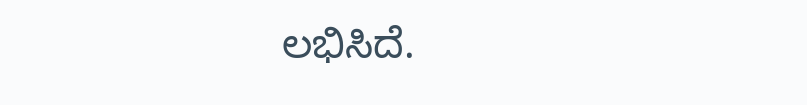ಲಭಿಸಿದೆ.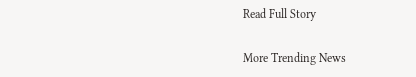Read Full Story

More Trending News